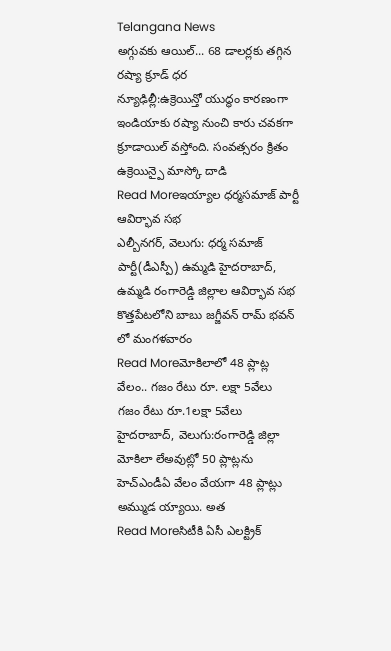Telangana News
అగ్గువకు ఆయిల్... 68 డాలర్లకు తగ్గిన రష్యా క్రూడ్ ధర
న్యూఢిల్లీ:ఉక్రెయిన్తో యుద్ధం కారణంగా ఇండియాకు రష్యా నుంచి కారు చవకగా క్రూడాయిల్ వస్తోంది. సంవత్సరం క్రితం ఉక్రెయిన్పై మాస్కో దాడి
Read Moreఇయ్యాల ధర్మసమాజ్ పార్టీ ఆవిర్భావ సభ
ఎల్బీనగర్, వెలుగు: ధర్మ సమాజ్ పార్టీ(డీఎస్పీ) ఉమ్మడి హైదరాబాద్, ఉమ్మడి రంగారెడ్డి జిల్లాల ఆవిర్భావ సభ కొత్తపేటలోని బాబు జగ్జీవన్ రామ్ భవన్ లో మంగళవారం
Read Moreమోకిలాలో 48 ప్లాట్ల వేలం.. గజం రేటు రూ. లక్షా 5వేలు
గజం రేటు రూ.1లక్షా 5వేలు హైదరాబాద్, వెలుగు:రంగారెడ్డి జిల్లా మోకిలా లేఅవుట్లో 50 ప్లాట్లను హెచ్ఎండీఏ వేలం వేయగా 48 ప్లాట్లు అమ్ముడ య్యాయి. అత
Read Moreసిటీకి ఏసీ ఎలక్ట్రిక్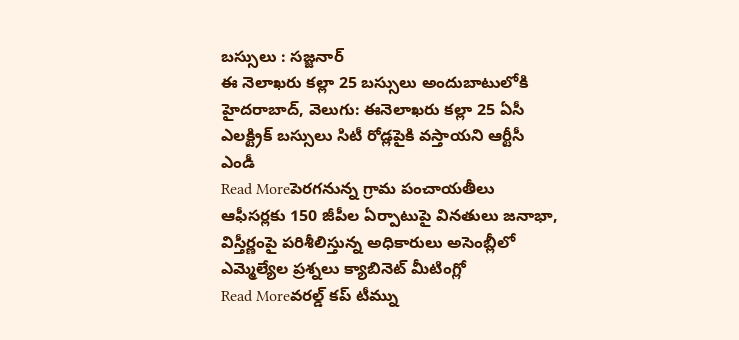బస్సులు : సజ్జనార్
ఈ నెలాఖరు కల్లా 25 బస్సులు అందుబాటులోకి హైదరాబాద్, వెలుగు: ఈనెలాఖరు కల్లా 25 ఏసీ ఎలక్ట్రిక్ బస్సులు సిటీ రోడ్లపైకి వస్తాయని ఆర్టీసీ ఎండీ
Read Moreపెరగనున్న గ్రామ పంచాయతీలు
ఆఫీసర్లకు 150 జీపీల ఏర్పాటుపై వినతులు జనాభా, విస్తీర్ణంపై పరిశీలిస్తున్న అధికారులు అసెంబ్లీలో ఎమ్మెల్యేల ప్రశ్నలు క్యాబినెట్ మీటింగ్లో
Read Moreవరల్డ్ కప్ టీమ్ను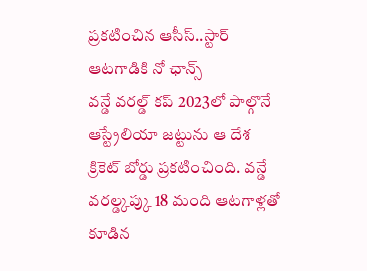ప్రకటించిన ఆసీస్..స్టార్ ఆటగాడికి నో ఛాన్స్
వన్డే వరల్డ్ కప్ 2023లో పాల్గొనే ఆస్ట్రేలియా జట్టును ఆ దేశ క్రికెట్ బోర్డు ప్రకటించింది. వన్డే వరల్డ్కప్కు 18 మంది ఆటగాళ్లతో కూడిన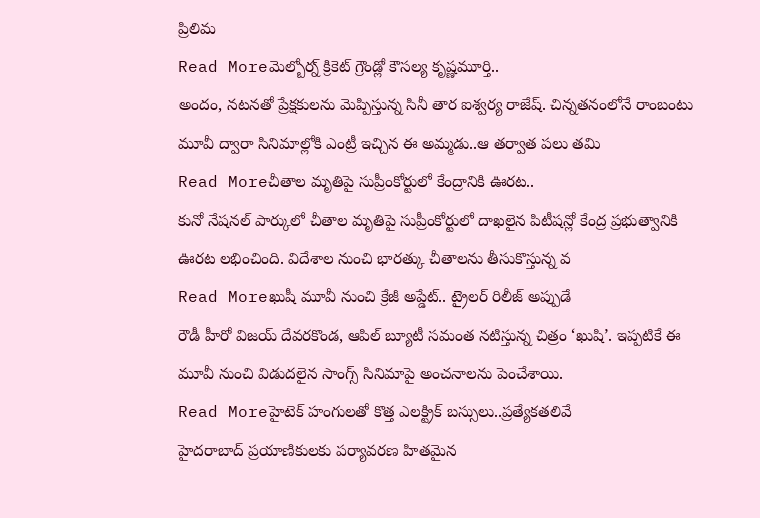ప్రిలిమ
Read Moreమెల్బోర్న్ క్రికెట్ గ్రౌండ్లో కౌసల్య కృష్ణమూర్తి..
అందం, నటనతో ప్రేక్షకులను మెప్పిస్తున్న సినీ తార ఐశ్వర్య రాజేష్. చిన్నతనంలోనే రాంబంటు మూవీ ద్వారా సినిమాల్లోకి ఎంట్రీ ఇచ్చిన ఈ అమ్మడు..ఆ తర్వాత పలు తమి
Read Moreచీతాల మృతిపై సుప్రీంకోర్టులో కేంద్రానికి ఊరట..
కునో నేషనల్ పార్కులో చీతాల మృతిపై సుప్రీంకోర్టులో దాఖలైన పిటీషన్లో కేంద్ర ప్రభుత్వానికి ఊరట లభించింది. విదేశాల నుంచి భారత్కు చీతాలను తీసుకొస్తున్న వ
Read Moreఖుషీ మూవీ నుంచి క్రేజీ అప్డేట్.. ట్రైలర్ రిలీజ్ అప్పుడే
రౌడీ హీరో విజయ్ దేవరకొండ, ఆపిల్ బ్యూటీ సమంత నటిస్తున్న చిత్రం ‘ఖుషి’. ఇప్పటికే ఈ మూవీ నుంచి విడుదలైన సాంగ్స్ సినిమాపై అంచనాలను పెంచేశాయి.
Read Moreహైటెక్ హంగులతో కొత్త ఎలక్ట్రిక్ బస్సులు..ప్రత్యేకతలివే
హైదరాబాద్ ప్రయాణికులకు పర్యావరణ హితమైన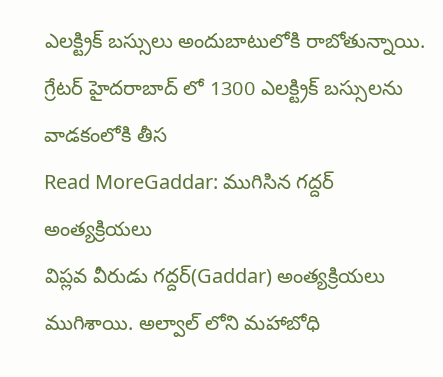ఎలక్ట్రిక్ బస్సులు అందుబాటులోకి రాబోతున్నాయి. గ్రేటర్ హైదరాబాద్ లో 1300 ఎలక్ట్రిక్ బస్సులను వాడకంలోకి తీస
Read MoreGaddar: ముగిసిన గద్దర్ అంత్యక్రియలు
విప్లవ వీరుడు గద్దర్(Gaddar) అంత్యక్రియలు ముగిశాయి. అల్వాల్ లోని మహాబోధి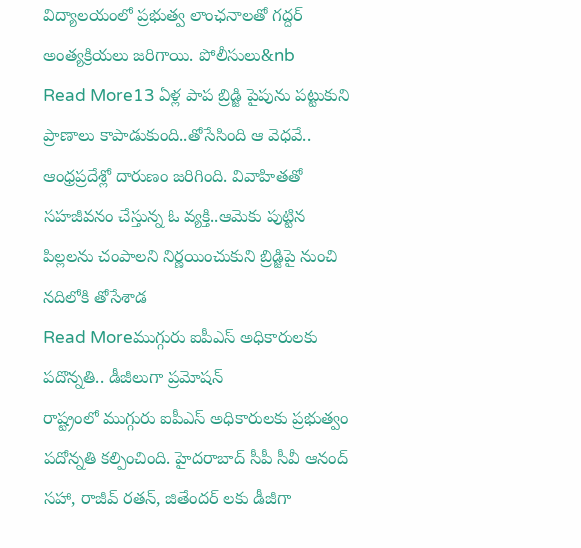విద్యాలయంలో ప్రభుత్వ లాంఛనాలతో గద్దర్ అంత్యక్రియలు జరిగాయి. పోలీసులు&nb
Read More13 ఏళ్ల పాప బ్రిడ్జి పైపును పట్టుకుని ప్రాణాలు కాపాడుకుంది..తోసేసింది ఆ వెధవే..
ఆంధ్రప్రదేశ్లో దారుణం జరిగింది. వివాహితతో సహజీవనం చేస్తున్న ఓ వ్యక్తి..ఆమెకు పుట్టిన పిల్లలను చంపాలని నిర్ణయించుకుని బ్రిడ్జిపై నుంచి నదిలోకి తోసేశాడ
Read Moreముగ్గురు ఐపీఎస్ అధికారులకు పదొన్నతి.. డీజీలుగా ప్రమోషన్
రాష్ట్రంలో ముగ్గురు ఐపీఎస్ అధికారులకు ప్రభుత్వం పదోన్నతి కల్పించింది. హైదరాబాద్ సీపీ సీవీ ఆనంద్ సహా, రాజీవ్ రతన్, జితేందర్ లకు డీజీగా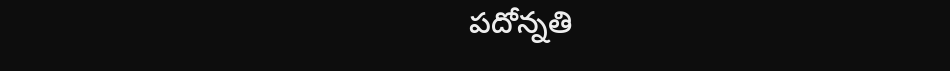పదోన్నతి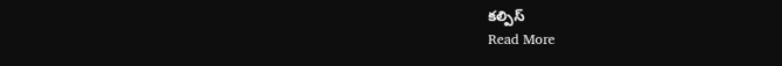కల్పిస్
Read More